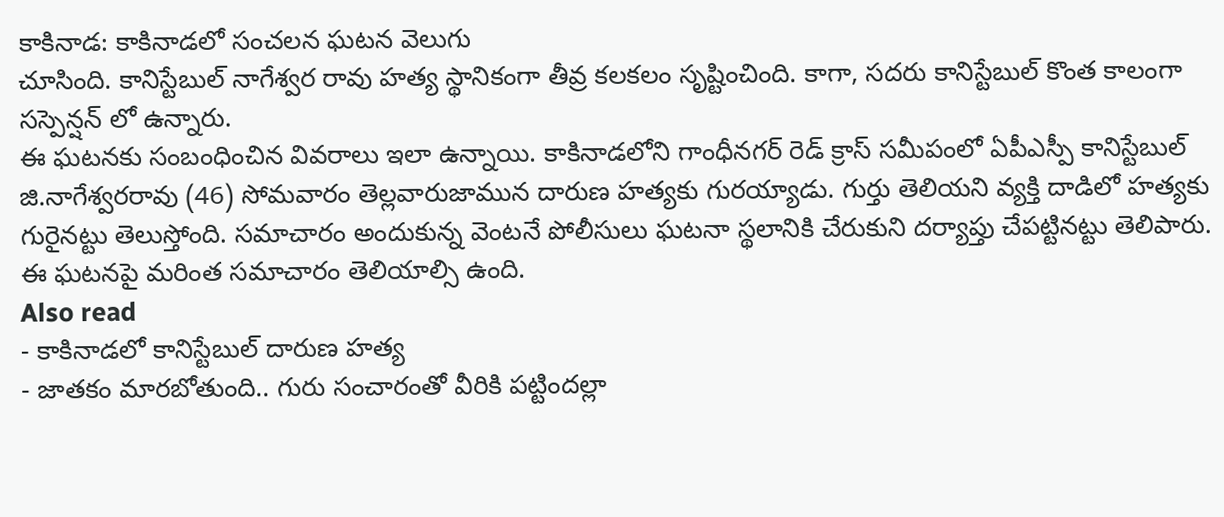కాకినాడ: కాకినాడలో సంచలన ఘటన వెలుగు
చూసింది. కానిస్టేబుల్ నాగేశ్వర రావు హత్య స్థానికంగా తీవ్ర కలకలం సృష్టించింది. కాగా, సదరు కానిస్టేబుల్ కొంత కాలంగా సస్పెన్షన్ లో ఉన్నారు.
ఈ ఘటనకు సంబంధించిన వివరాలు ఇలా ఉన్నాయి. కాకినాడలోని గాంధీనగర్ రెడ్ క్రాస్ సమీపంలో ఏపీఎస్పీ కానిస్టేబుల్ జి.నాగేశ్వరరావు (46) సోమవారం తెల్లవారుజామున దారుణ హత్యకు గురయ్యాడు. గుర్తు తెలియని వ్యక్తి దాడిలో హత్యకు గురైనట్టు తెలుస్తోంది. సమాచారం అందుకున్న వెంటనే పోలీసులు ఘటనా స్థలానికి చేరుకుని దర్యాప్తు చేపట్టినట్టు తెలిపారు. ఈ ఘటనపై మరింత సమాచారం తెలియాల్సి ఉంది.
Also read
- కాకినాడలో కానిస్టేబుల్ దారుణ హత్య
- జాతకం మారబోతుంది.. గురు సంచారంతో వీరికి పట్టిందల్లా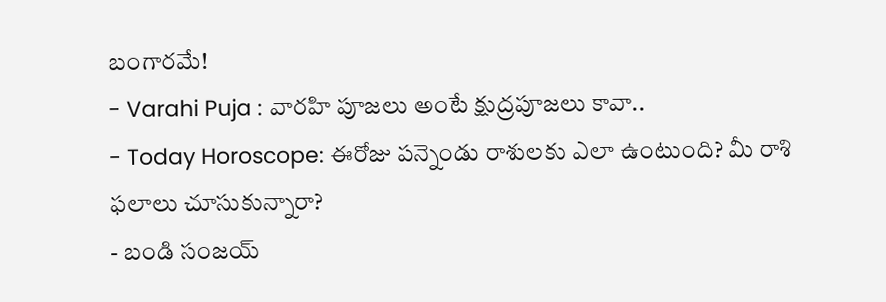బంగారమే!
- Varahi Puja : వారహి పూజలు అంటే క్షుద్రపూజలు కావా..
- Today Horoscope: ఈరోజు పన్నెండు రాశులకు ఎలా ఉంటుంది? మీ రాశి ఫలాలు చూసుకున్నారా?
- బండి సంజయ్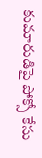కుమారుడిపై పోక్సో కేసు